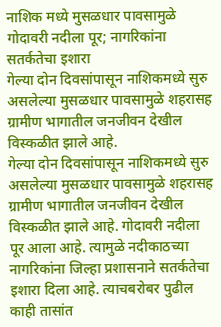नाशिक मध्ये मुसळधार पावसामुळे गोदावरी नदीला पूर; नागरिकांना सतर्कतेचा इशारा
गेल्या दोन दिवसांपासून नाशिकमध्ये सुरु असलेल्या मुसळधार पावसामुळे शहरासह ग्रामीण भागातील जनजीवन देखील विस्कळीत झाले आहे.
गेल्या दोन दिवसांपासून नाशिकमध्ये सुरु असलेल्या मुसळधार पावसामुळे शहरासह ग्रामीण भागातील जनजीवन देखील विस्कळीत झाले आहे. गोदावरी नदीला पूर आला आहे. त्यामुळे नदीकाठच्या नागरिकांना जिल्हा प्रशासनाने सतर्कतेचा इशारा दिला आहे. त्याचबरोबर पुढील काही तासांत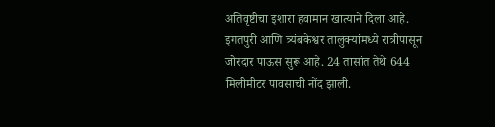अतिवृष्टीचा इशारा हवामान खात्याने दिला आहे.
इगतपुरी आणि त्र्यंबकेश्वर तालुक्यांमध्ये रात्रीपासून जोरदार पाऊस सुरू आहे. 24 तासांत तेथे 644 मिलीमीटर पावसाची नोंद झाली.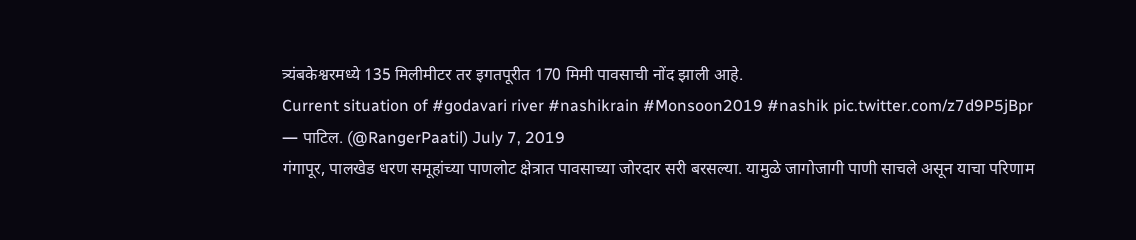त्र्यंबकेश्वरमध्ये 135 मिलीमीटर तर इगतपूरीत 170 मिमी पावसाची नोंद झाली आहे.
Current situation of #godavari river #nashikrain #Monsoon2019 #nashik pic.twitter.com/z7d9P5jBpr
— पाटिल. (@RangerPaatil) July 7, 2019
गंगापूर, पालखेड धरण समूहांच्या पाणलोट क्षेत्रात पावसाच्या जोरदार सरी बरसल्या. यामुळे जागोजागी पाणी साचले असून याचा परिणाम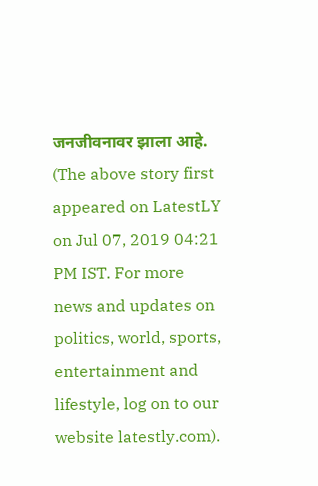जनजीवनावर झाला आहे.
(The above story first appeared on LatestLY on Jul 07, 2019 04:21 PM IST. For more news and updates on politics, world, sports, entertainment and lifestyle, log on to our website latestly.com).